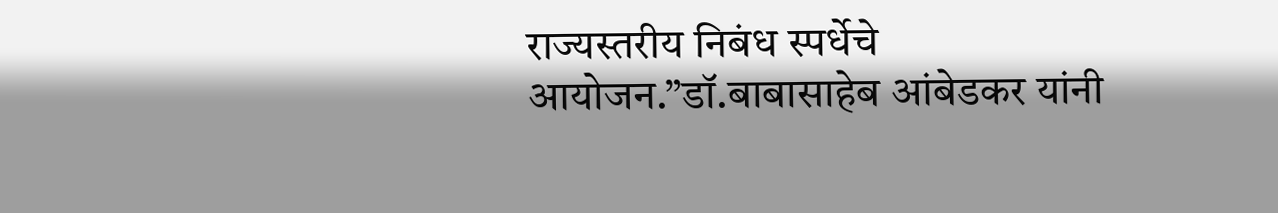राज्यस्तरीय निबंध स्पर्धेचे आयोजन.”डॉ.बाबासाहेब आंबेडकर यांनी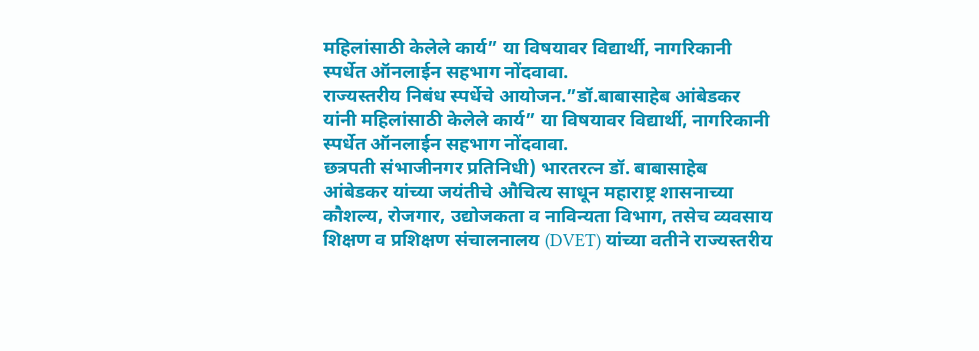महिलांसाठी केलेले कार्य” या विषयावर विद्यार्थी, नागरिकानी स्पर्धेत ऑनलाईन सहभाग नोंदवावा.
राज्यस्तरीय निबंध स्पर्धेचे आयोजन.”डॉ.बाबासाहेब आंबेडकर यांनी महिलांसाठी केलेले कार्य” या विषयावर विद्यार्थी, नागरिकानी स्पर्धेत ऑनलाईन सहभाग नोंदवावा.
छत्रपती संभाजीनगर प्रतिनिधी) भारतरत्न डॉ. बाबासाहेब आंबेडकर यांच्या जयंतीचे औचित्य साधून महाराष्ट्र शासनाच्या कौशल्य, रोजगार, उद्योजकता व नाविन्यता विभाग, तसेच व्यवसाय शिक्षण व प्रशिक्षण संचालनालय (DVET) यांच्या वतीने राज्यस्तरीय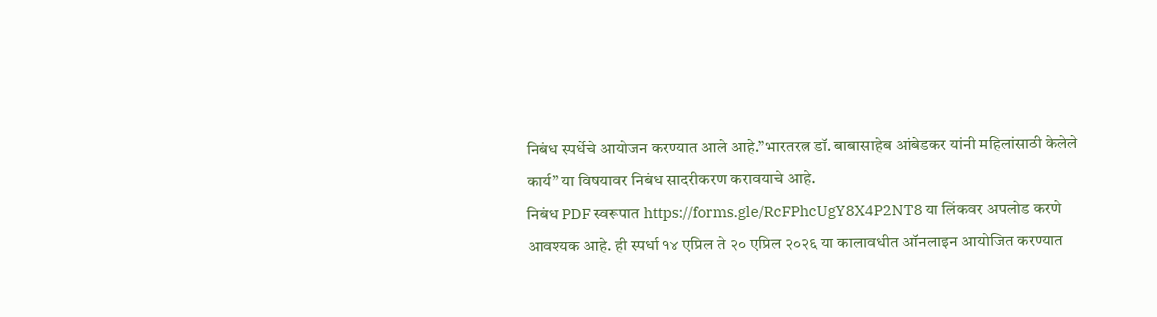निबंध स्पर्धेचे आयोजन करण्यात आले आहे.”भारतरत्न डॉ. बाबासाहेब आंबेडकर यांनी महिलांसाठी केलेले कार्य” या विषयावर निबंध सादरीकरण करावयाचे आहे.
निबंध PDF स्वरूपात https://forms.gle/RcFPhcUgY8X4P2NT8 या लिंकवर अपलोड करणे आवश्यक आहे. ही स्पर्धा १४ एप्रिल ते २० एप्रिल २०२६ या कालावधीत ऑनलाइन आयोजित करण्यात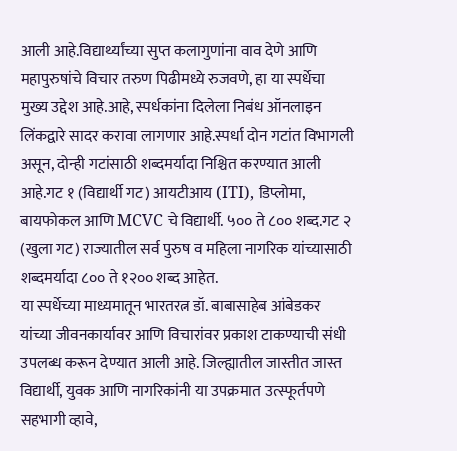आली आहे.विद्यार्थ्यांच्या सुप्त कलागुणांना वाव देणे आणि महापुरुषांचे विचार तरुण पिढीमध्ये रुजवणे, हा या स्पर्धेचा मुख्य उद्देश आहे.आहे, स्पर्धकांना दिलेला निबंध ऑनलाइन लिंकद्वारे सादर करावा लागणार आहे.स्पर्धा दोन गटांत विभागली असून, दोन्ही गटांसाठी शब्दमर्यादा निश्चित करण्यात आली आहे.गट १ (विद्यार्थी गट) आयटीआय (ITI), डिप्लोमा, बायफोकल आणि MCVC चे विद्यार्थी. ५०० ते ८०० शब्द.गट २ (खुला गट) राज्यातील सर्व पुरुष व महिला नागरिक यांच्यासाठी शब्दमर्यादा ८०० ते १२०० शब्द आहेत.
या स्पर्धेच्या माध्यमातून भारतरत्न डॉ. बाबासाहेब आंबेडकर यांच्या जीवनकार्यावर आणि विचारांवर प्रकाश टाकण्याची संधी उपलब्ध करून देण्यात आली आहे. जिल्ह्यातील जास्तीत जास्त विद्यार्थी, युवक आणि नागरिकांनी या उपक्रमात उत्स्फूर्तपणे सहभागी व्हावे,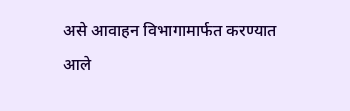असे आवाहन विभागामार्फत करण्यात आले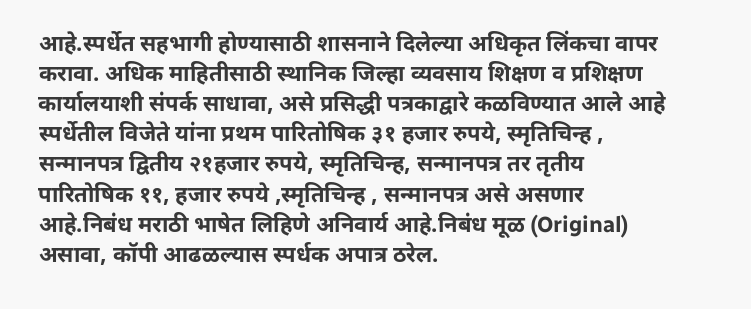आहे.स्पर्धेत सहभागी होण्यासाठी शासनाने दिलेल्या अधिकृत लिंकचा वापर करावा. अधिक माहितीसाठी स्थानिक जिल्हा व्यवसाय शिक्षण व प्रशिक्षण कार्यालयाशी संपर्क साधावा, असे प्रसिद्धी पत्रकाद्वारे कळविण्यात आले आहे
स्पर्धेतील विजेते यांना प्रथम पारितोषिक ३१ हजार रुपये, स्मृतिचिन्ह , सन्मानपत्र द्वितीय २१हजार रुपये, स्मृतिचिन्ह, सन्मानपत्र तर तृतीय पारितोषिक ११, हजार रुपये ,स्मृतिचिन्ह , सन्मानपत्र असे असणार आहे.निबंध मराठी भाषेत लिहिणे अनिवार्य आहे.निबंध मूळ (Original) असावा, कॉपी आढळल्यास स्पर्धक अपात्र ठरेल.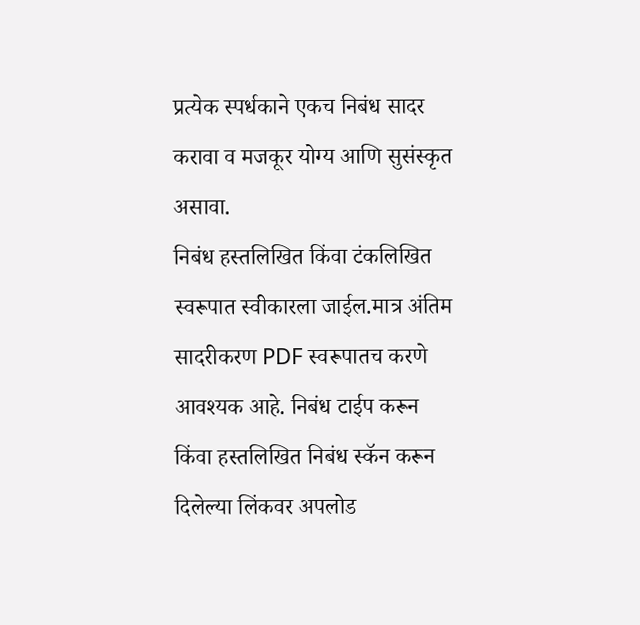प्रत्येक स्पर्धकाने एकच निबंध सादर करावा व मजकूर योग्य आणि सुसंस्कृत असावा.
निबंध हस्तलिखित किंवा टंकलिखित स्वरूपात स्वीकारला जाईल.मात्र अंतिम सादरीकरण PDF स्वरूपातच करणे आवश्यक आहे. निबंध टाईप करून किंवा हस्तलिखित निबंध स्कॅन करून दिलेल्या लिंकवर अपलोड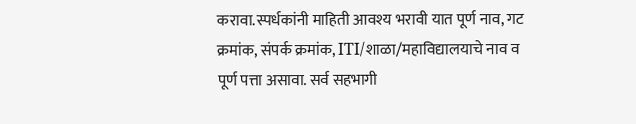करावा.स्पर्धकांनी माहिती आवश्य भरावी यात पूर्ण नाव, गट क्रमांक, संपर्क क्रमांक, ITI/शाळा/महाविद्यालयाचे नाव व पूर्ण पत्ता असावा. सर्व सहभागी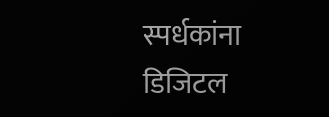स्पर्धकांना डिजिटल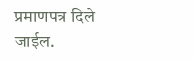प्रमाणपत्र दिले जाईल.